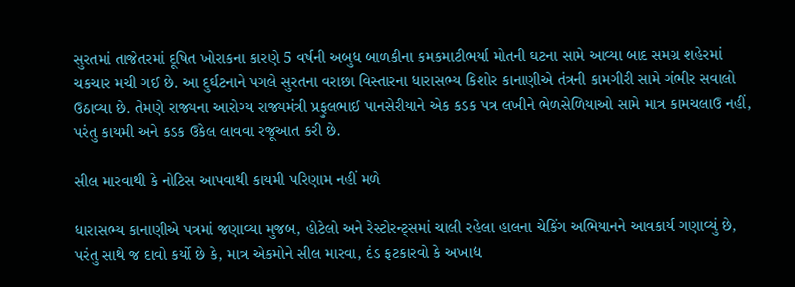સુરતમાં તાજેતરમાં દૂષિત ખોરાકના કારણે 5 વર્ષની અબુધ બાળકીના કમકમાટીભર્યા મોતની ઘટના સામે આવ્યા બાદ સમગ્ર શહેરમાં ચકચાર મચી ગઈ છે. આ દુર્ઘટનાને પગલે સુરતના વરાછા વિસ્તારના ધારાસભ્ય કિશોર કાનાણીએ તંત્રની કામગીરી સામે ગંભીર સવાલો ઉઠાવ્યા છે. તેમણે રાજ્યના આરોગ્ય રાજ્યમંત્રી પ્રફુલભાઈ પાનસેરીયાને એક કડક પત્ર લખીને ભેળસેળિયાઓ સામે માત્ર કામચલાઉ નહીં, પરંતુ કાયમી અને કડક ઉકેલ લાવવા રજૂઆત કરી છે.

સીલ મારવાથી કે નોટિસ આપવાથી કાયમી પરિણામ નહીં મળે

ધારાસભ્ય કાનાણીએ પત્રમાં જણાવ્યા મુજબ, હોટેલો અને રેસ્ટોરન્ટ્સમાં ચાલી રહેલા હાલના ચેકિંગ અભિયાનને આવકાર્ય ગણાવ્યું છે, પરંતુ સાથે જ દાવો કર્યો છે કે, માત્ર એકમોને સીલ મારવા, દંડ ફટકારવો કે અખાદ્ય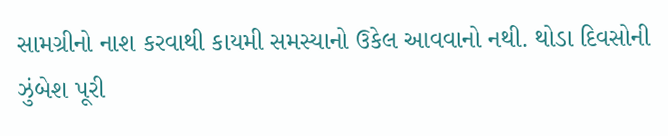સામગ્રીનો નાશ કરવાથી કાયમી સમસ્યાનો ઉકેલ આવવાનો નથી. થોડા દિવસોની ઝુંબેશ પૂરી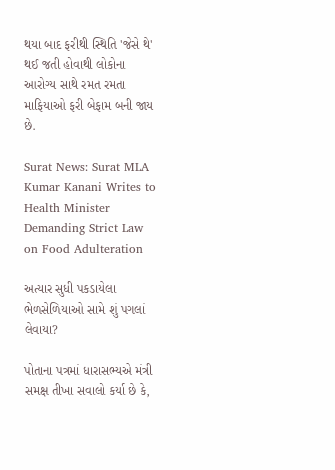થયા બાદ ફરીથી સ્થિતિ 'જેસે થે' થઈ જતી હોવાથી લોકોના આરોગ્ય સાથે રમત રમતા માફિયાઓ ફરી બેફામ બની જાય છે.

Surat News: Surat MLA Kumar Kanani Writes to Health Minister Demanding Strict Law on Food Adulteration

અત્યાર સુધી પકડાયેલા ભેળસેળિયાઓ સામે શું પગલાં લેવાયા?

પોતાના પત્રમાં ધારાસભ્યએ મંત્રી સમક્ષ તીખા સવાલો કર્યા છે કે,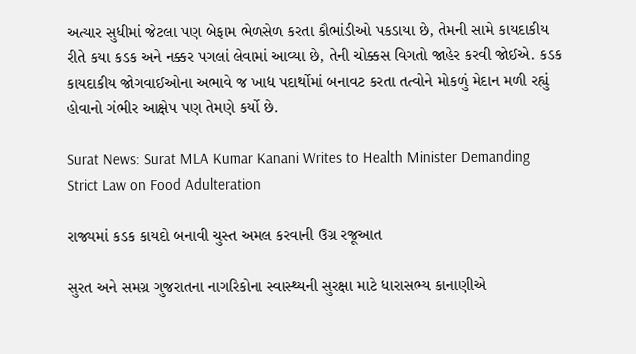અત્યાર સુધીમાં જેટલા પણ બેફામ ભેળસેળ કરતા કૌભાંડીઓ પકડાયા છે, તેમની સામે કાયદાકીય રીતે કયા કડક અને નક્કર પગલાં લેવામાં આવ્યા છે, તેની ચોક્કસ વિગતો જાહેર કરવી જોઈએ. કડક કાયદાકીય જોગવાઈઓના અભાવે જ ખાદ્ય પદાર્થોમાં બનાવટ કરતા તત્વોને મોકળું મેદાન મળી રહ્યું હોવાનો ગંભીર આક્ષેપ પણ તેમણે કર્યો છે.

Surat News: Surat MLA Kumar Kanani Writes to Health Minister Demanding Strict Law on Food Adulteration

રાજ્યમાં કડક કાયદો બનાવી ચુસ્ત અમલ કરવાની ઉગ્ર રજૂઆત

સુરત અને સમગ્ર ગુજરાતના નાગરિકોના સ્વાસ્થ્યની સુરક્ષા માટે ધારાસભ્ય કાનાણીએ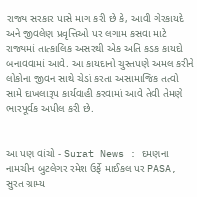રાજ્ય સરકાર પાસે માગ કરી છે કે, આવી ગેરકાયદે અને જીવલેણ પ્રવૃત્તિઓ પર લગામ કસવા માટે રાજ્યમાં તાત્કાલિક અસરથી એક અતિ કડક કાયદો બનાવવામાં આવે. આ કાયદાનો ચુસ્તપણે અમલ કરીને લોકોના જીવન સાથે ચેડાં કરતા અસામાજિક તત્વો સામે દાખલારૂપ કાર્યવાહી કરવામાં આવે તેવી તેમણે ભારપૂર્વક અપીલ કરી છે.


આ પણ વાંચો - Surat News : દમણના નામચીન બુટલેગર રમેશ ઉર્ફે માઈકલ પર PASA, સુરત ગ્રામ્ય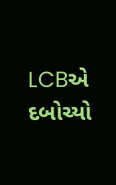LCBએ દબોચ્યો